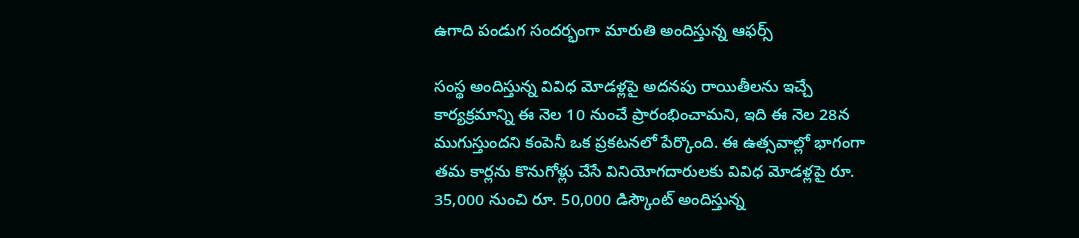ఉగాది పండుగ సందర్భంగా మారుతి అందిస్తున్న ఆఫర్స్

సంస్థ అందిస్తున్న వివిధ మోడళ్లపై అదనపు రాయితీలను ఇచ్చే కార్యక్రమాన్ని ఈ నెల 10 నుంచే ప్రారంభించామని, ఇది ఈ నెల 28న ముగుస్తుందని కంపెనీ ఒక ప్రకటనలో పేర్కొంది. ఈ ఉత్సవాల్లో భాగంగా తమ కార్లను కొనుగోళ్లు చేసే వినియోగదారులకు వివిధ మోడళ్లపై రూ. 35,000 నుంచి రూ. 50,000 డిస్కౌంట్ అందిస్తున్న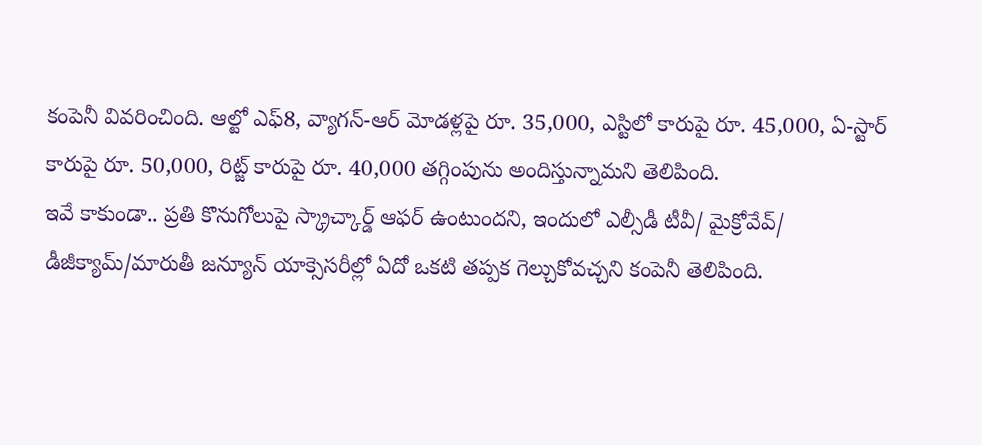కంపెనీ వివరించింది. ఆల్టో ఎఫ్8, వ్యాగన్-ఆర్ మోడళ్లపై రూ. 35,000, ఎస్టిలో కారుపై రూ. 45,000, ఏ-స్టార్ కారుపై రూ. 50,000, రిట్జ్ కారుపై రూ. 40,000 తగ్గింపును అందిస్తున్నామని తెలిపింది.
ఇవే కాకుండా.. ప్రతి కొనుగోలుపై స్క్రాచ్కార్డ్ ఆఫర్ ఉంటుందని, ఇందులో ఎల్సీడీ టీవీ/ మైక్రోవేవ్/ డీజీక్యామ్/మారుతీ జన్యూన్ యాక్సెసరీల్లో ఏదో ఒకటి తప్పక గెల్చుకోవచ్చని కంపెనీ తెలిపింది.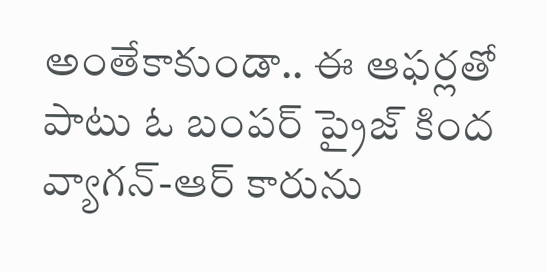అంతేకాకుండా.. ఈ ఆఫర్లతో పాటు ఓ బంపర్ ప్రైజ్ కింద వ్యాగన్-ఆర్ కారును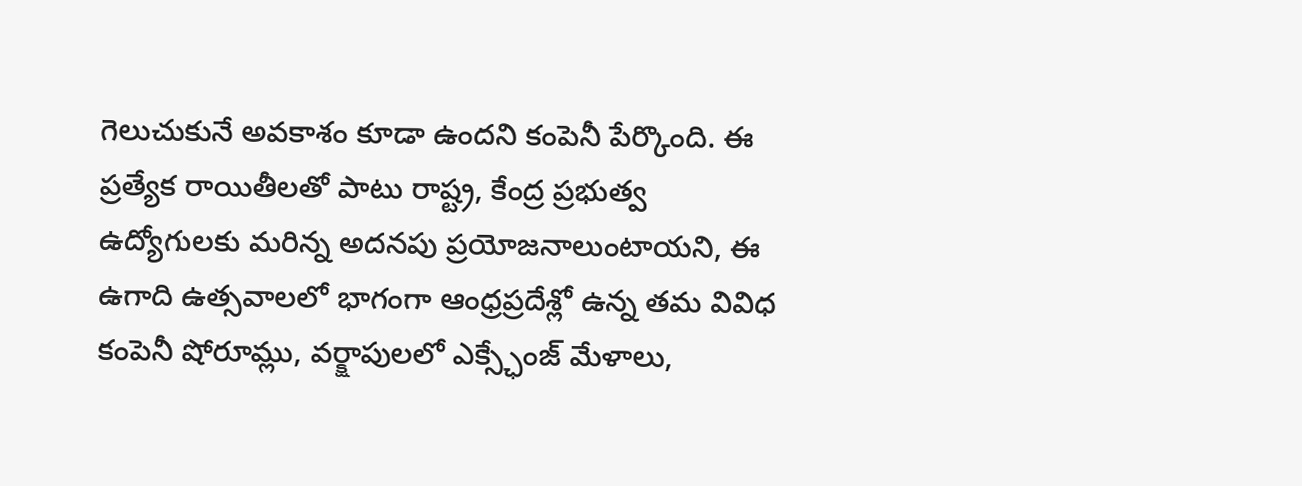గెలుచుకునే అవకాశం కూడా ఉందని కంపెనీ పేర్కొంది. ఈ ప్రత్యేక రాయితీలతో పాటు రాష్ట్ర, కేంద్ర ప్రభుత్వ ఉద్యోగులకు మరిన్న అదనపు ప్రయోజనాలుంటాయని, ఈ ఉగాది ఉత్సవాలలో భాగంగా ఆంధ్రప్రదేశ్లో ఉన్న తమ వివిధ కంపెనీ షోరూమ్లు, వర్క్షాపులలో ఎక్స్ఛేంజ్ మేళాలు,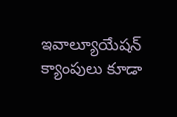ఇవాల్యూయేషన్ క్యాంపులు కూడా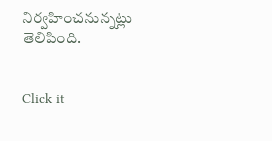నిర్వహించనున్నట్లు తెలిపింది.


Click it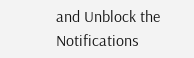and Unblock the Notifications